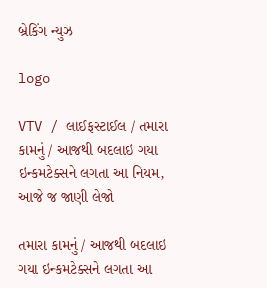બ્રેકિંગ ન્યુઝ

logo

VTV / લાઈફસ્ટાઈલ / તમારા કામનું / આજથી બદલાઇ ગયા ઇન્કમટેક્સને લગતા આ નિયમ, આજે જ જાણી લેજો

તમારા કામનું / આજથી બદલાઇ ગયા ઇન્કમટેક્સને લગતા આ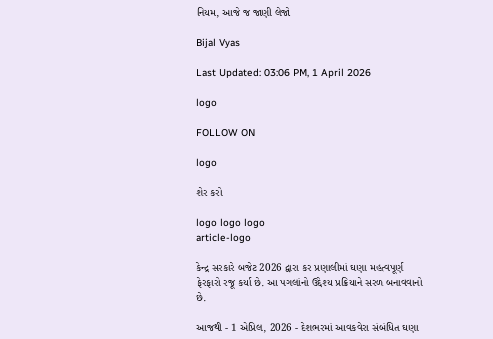નિયમ, આજે જ જાણી લેજો

Bijal Vyas

Last Updated: 03:06 PM, 1 April 2026

logo

FOLLOW ON

logo

શેર કરો

logo logo logo
article-logo

કેન્દ્ર સરકારે બજેટ 2026 દ્વારા કર પ્રણાલીમાં ઘણા મહત્વપૂર્ણ ફેરફારો રજૂ કર્યા છે. આ પગલાંનો ઉદ્દેશ્ય પ્રક્રિયાને સરળ બનાવવાનો છે.

આજથી - 1 એપ્રિલ, 2026 - દેશભરમાં આવકવેરા સંબંધિત ઘણા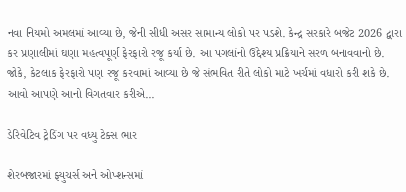નવા નિયમો અમલમાં આવ્યા છે, જેની સીધી અસર સામાન્ય લોકો પર પડશે. કેન્દ્ર સરકારે બજેટ 2026 દ્વારા કર પ્રણાલીમાં ઘણા મહત્વપૂર્ણ ફેરફારો રજૂ કર્યા છે. આ પગલાંનો ઉદ્દેશ્ય પ્રક્રિયાને સરળ બનાવવાનો છે. જોકે, કેટલાક ફેરફારો પણ રજૂ કરવામાં આવ્યા છે જે સંભવિત રીતે લોકો માટે ખર્ચમાં વધારો કરી શકે છે. આવો આપણે આનો વિગતવાર કરીએ...

ડેરિવેટિવ ટ્રેડિંગ પર વધ્યુ ટેક્સ ભાર

શેરબજારમાં ફ્યુચર્સ અને ઓપ્શન્સમાં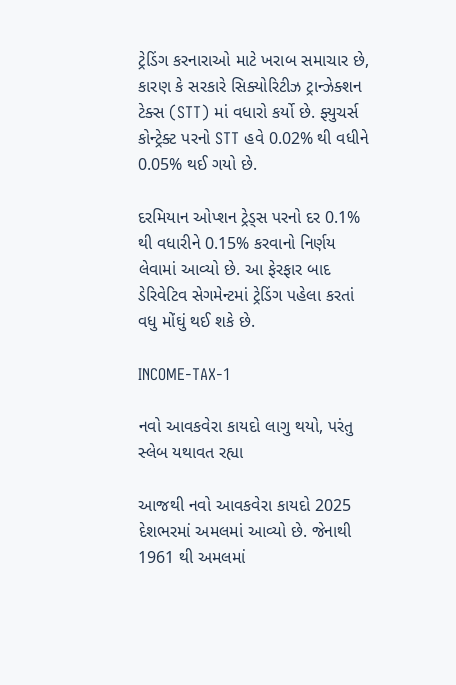ટ્રેડિંગ કરનારાઓ માટે ખરાબ સમાચાર છે, કારણ કે સરકારે સિક્યોરિટીઝ ટ્રાન્ઝેક્શન ટેક્સ (STT) માં વધારો કર્યો છે. ફ્યુચર્સ કોન્ટ્રેક્ટ પરનો STT હવે 0.02% થી વધીને 0.05% થઈ ગયો છે.

દરમિયાન ઓપ્શન ટ્રેડ્સ પરનો દર 0.1% થી વધારીને 0.15% કરવાનો નિર્ણય લેવામાં આવ્યો છે. આ ફેરફાર બાદ ડેરિવેટિવ સેગમેન્ટમાં ટ્રેડિંગ પહેલા કરતાં વધુ મોંઘું થઈ શકે છે.

INCOME-TAX-1

નવો આવકવેરા કાયદો લાગુ થયો, પરંતુ સ્લેબ યથાવત રહ્યા

આજથી નવો આવકવેરા કાયદો 2025 દેશભરમાં અમલમાં આવ્યો છે. જેનાથી 1961 થી અમલમાં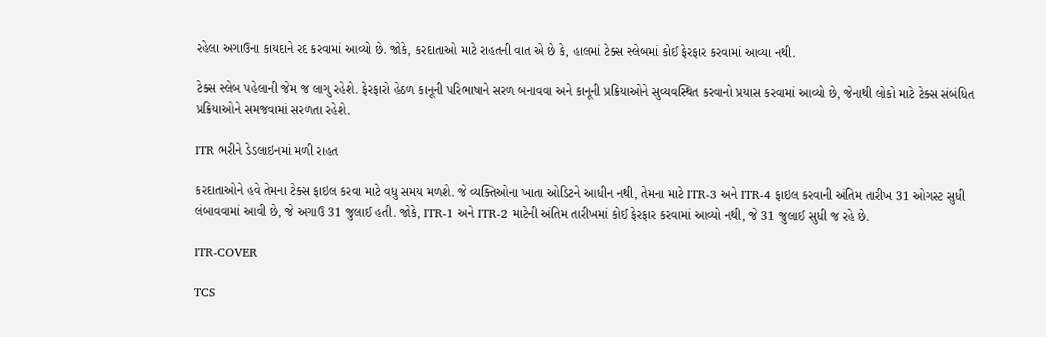રહેલા અગાઉના કાયદાને રદ કરવામાં આવ્યો છે. જોકે, કરદાતાઓ માટે રાહતની વાત એ છે કે, હાલમાં ટેક્સ સ્લેબમાં કોઈ ફેરફાર કરવામાં આવ્યા નથી.

ટેક્સ સ્લેબ પહેલાની જેમ જ લાગુ રહેશે. ફેરફારો હેઠળ કાનૂની પરિભાષાને સરળ બનાવવા અને કાનૂની પ્રક્રિયાઓને સુવ્યવસ્થિત કરવાનો પ્રયાસ કરવામાં આવ્યો છે, જેનાથી લોકો માટે ટેક્સ સંબંધિત પ્રક્રિયાઓને સમજવામાં સરળતા રહેશે.

ITR ભરીને ડેડલાઇનમાં મળી રાહત

કરદાતાઓને હવે તેમના ટેક્સ ફાઇલ કરવા માટે વધુ સમય મળશે. જે વ્યક્તિઓના ખાતા ઓડિટને આધીન નથી, તેમના માટે ITR-3 અને ITR-4 ફાઇલ કરવાની અંતિમ તારીખ 31 ઓગસ્ટ સુધી લંબાવવામાં આવી છે, જે અગાઉ 31 જુલાઈ હતી. જોકે, ITR-1 અને ITR-2 માટેની અંતિમ તારીખમાં કોઈ ફેરફાર કરવામાં આવ્યો નથી, જે 31 જુલાઈ સુધી જ રહે છે.

ITR-COVER

TCS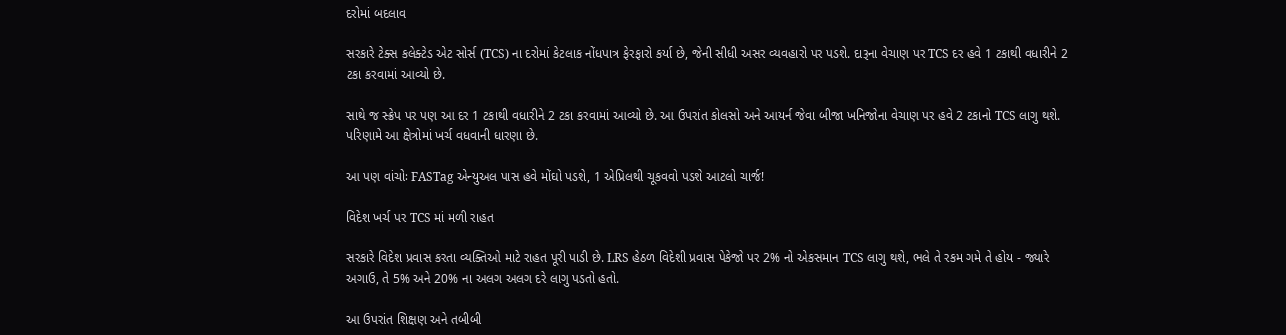દરોમાં બદલાવ

સરકારે ટેક્સ કલેક્ટેડ એટ સોર્સ (TCS) ના દરોમાં કેટલાક નોંધપાત્ર ફેરફારો કર્યા છે, જેની સીધી અસર વ્યવહારો પર પડશે. દારૂના વેચાણ પર TCS દર હવે 1 ટકાથી વધારીને 2 ટકા કરવામાં આવ્યો છે.

સાથે જ સ્ક્રેપ પર પણ આ દર 1 ટકાથી વધારીને 2 ટકા કરવામાં આવ્યો છે. આ ઉપરાંત કોલસો અને આયર્ન જેવા બીજા ખનિજોના વેચાણ પર હવે 2 ટકાનો TCS લાગુ થશે. પરિણામે આ ક્ષેત્રોમાં ખર્ચ વધવાની ધારણા છે.

આ પણ વાંચોઃ FASTag એન્યુઅલ પાસ હવે મોંઘો પડશે, 1 એપ્રિલથી ચૂકવવો પડશે આટલો ચાર્જ!

વિદેશ ખર્ચ પર TCS માં મળી રાહત

સરકારે વિદેશ પ્રવાસ કરતા વ્યક્તિઓ માટે રાહત પૂરી પાડી છે. LRS હેઠળ વિદેશી પ્રવાસ પેકેજો પર 2% નો એકસમાન TCS લાગુ થશે, ભલે તે રકમ ગમે તે હોય - જ્યારે અગાઉ, તે 5% અને 20% ના અલગ અલગ દરે લાગુ પડતો હતો.

આ ઉપરાંત શિક્ષણ અને તબીબી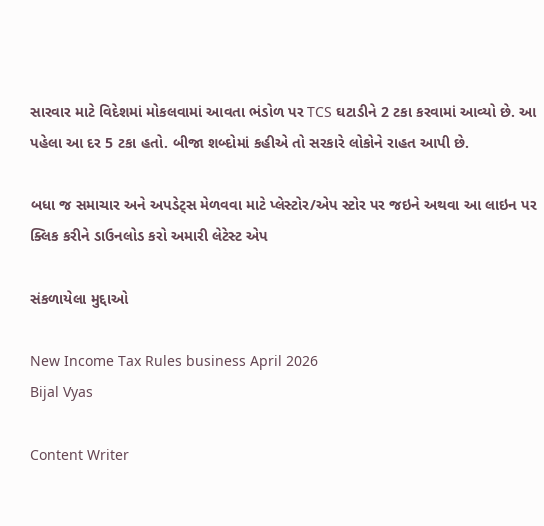સારવાર માટે વિદેશમાં મોકલવામાં આવતા ભંડોળ પર TCS ઘટાડીને 2 ટકા કરવામાં આવ્યો છે. આ પહેલા આ દર 5 ટકા હતો. બીજા શબ્દોમાં કહીએ તો સરકારે લોકોને રાહત આપી છે.

બધા જ સમાચાર અને અપડેટ્સ મેળવવા માટે પ્લેસ્ટોર/એપ સ્ટોર પર જઇને અથવા આ લાઇન પર ક્લિક કરીને ડાઉનલોડ કરો અમારી લેટેસ્ટ એપ

સંકળાયેલા મુદ્દાઓ

New Income Tax Rules business April 2026
Bijal Vyas

Content Writer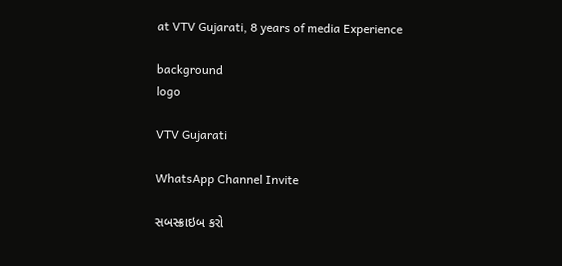at VTV Gujarati, 8 years of media Experience

background
logo

VTV Gujarati

WhatsApp Channel Invite

સબસ્ક્રાઇબ કરો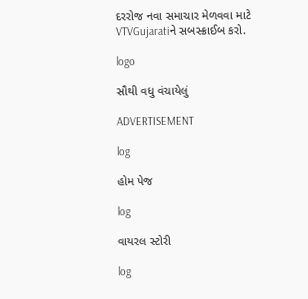દરરોજ નવા સમાચાર મેળવવા માટે VTVGujaratiને સબસ્ક્રાઈબ કરો.

logo

સૌથી વધુ વંચાયેલું

ADVERTISEMENT

log

હોમ પેજ

log

વાયરલ સ્ટોરી

log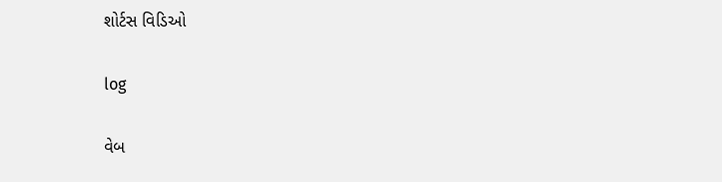શોર્ટસ વિડિઓ

log

વેબ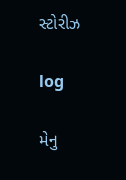સ્ટોરીઝ

log

મેનુ